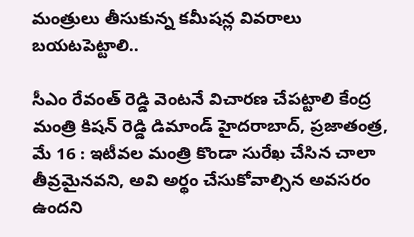మంత్రులు తీసుకున్న కమీషన్ల వివరాలు బయటపెట్టాలి..

సీఎం రేవంత్ రెడ్డి వెంటనే విచారణ చేపట్టాలి కేంద్ర మంత్రి కిషన్ రెడ్డి డిమాండ్ హైదరాబాద్, ప్రజాతంత్ర, మే 16 : ఇటీవల మంత్రి కొండా సురేఖ చేసిన చాలా తీవ్రమైనవని, అవి అర్థం చేసుకోవాల్సిన అవసరం ఉందని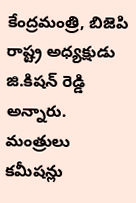కేంద్రమంత్రి, బిజెపి రాష్ట్ర అధ్యక్షుడు జి.కిషన్ రెడ్డి అన్నారు. మంత్రులు కమీషన్లు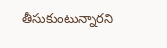తీసుకుంటున్నారని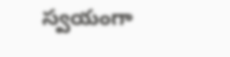స్వయంగా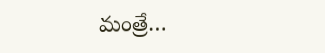మంత్రే…